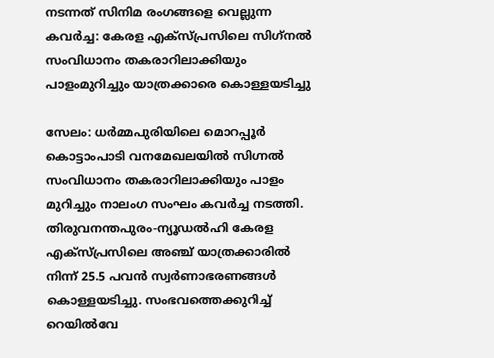നടന്നത് സിനിമ രംഗങ്ങളെ വെല്ലുന്ന കവര്‍ച്ച: കേരള എക്സ്പ്രസിലെ സിഗ്‌നല്‍ സംവിധാനം തകരാറിലാക്കിയും പാളംമുറിച്ചും യാത്രക്കാരെ കൊള്ളയടിച്ചു

സേലം: ധര്‍മ്മപുരിയിലെ മൊറപ്പൂര്‍ കൊട്ടാംപാടി വനമേഖലയില്‍ സിഗ്നല്‍ സംവിധാനം തകരാറിലാക്കിയും പാളം മുറിച്ചും നാലംഗ സംഘം കവര്‍ച്ച നടത്തി. തിരുവനന്തപുരം-ന്യൂഡല്‍ഹി കേരള എക്സ്പ്രസിലെ അഞ്ച് യാത്രക്കാരില്‍ നിന്ന് 25.5 പവന്‍ സ്വര്‍ണാഭരണങ്ങള്‍ കൊള്ളയടിച്ചു. സംഭവത്തെക്കുറിച്ച് റെയില്‍വേ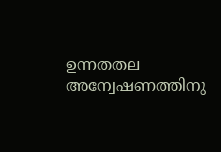ഉന്നതതല അന്വേഷണത്തിനു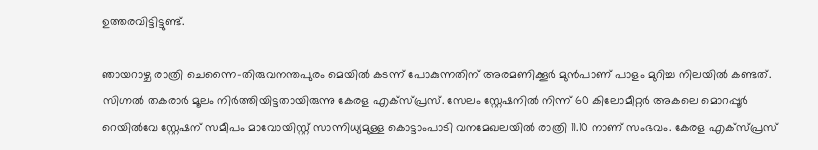ഉത്തരവിട്ടിട്ടുണ്ട്.

ഞായറാഴ്ച രാത്രി ചെന്നൈ-തിരുവനന്തപുരം മെയില്‍ കടന്ന് പോകുന്നതിന് അരമണിക്കൂര്‍ മുന്‍പാണ് പാളം മുറിച്ച നിലയില്‍ കണ്ടത്. സിഗ്നല്‍ തകരാര്‍ മൂലം നിര്‍ത്തിയിട്ടതായിരുന്നു കേരള എക്സ്പ്രസ്. സേലം സ്റ്റേഷനില്‍ നിന്ന് 60 കിലോമീറ്റര്‍ അകലെ മൊറപ്പൂര്‍ റെയില്‍വേ സ്റ്റേഷന് സമീപം മാവോയിസ്റ്റ് സാന്നിധ്യമുള്ള കൊട്ടാംപാടി വനമേഖലയില്‍ രാത്രി 11.10 നാണ് സംഭവം. കേരള എക്സ്പ്രസ്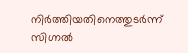നിര്‍ത്തിയതിനെത്തുടര്‍ന്ന് സിഗ്നല്‍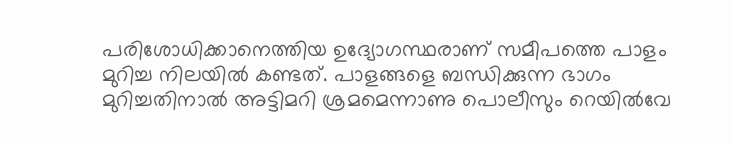പരിശോധിക്കാനെത്തിയ ഉദ്യോഗസ്ഥരാണ് സമീപത്തെ പാളം മുറിച്ച നിലയില്‍ കണ്ടത്. പാളങ്ങളെ ബന്ധിക്കുന്ന ഭാഗം മുറിച്ചതിനാല്‍ അട്ടിമറി ശ്രമമെന്നാണു പൊലീസും റെയില്‍വേ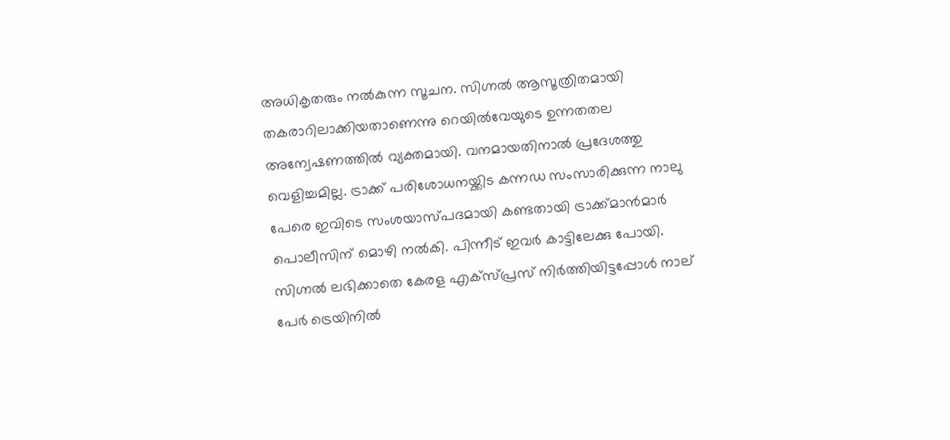അധികൃതരും നല്‍കുന്ന സൂചന. സിഗ്നല്‍ ആസൂത്രിതമായി തകരാറിലാക്കിയതാണെന്നു റെയില്‍വേയുടെ ഉന്നതതല അന്വേഷണത്തില്‍ വ്യക്തമായി. വനമായതിനാല്‍ പ്രദേശത്തു വെളിച്ചമില്ല. ട്രാക്ക് പരിശോധനയ്ക്കിട കന്നഡ സംസാരിക്കുന്ന നാലു പേരെ ഇവിടെ സംശയാസ്പദമായി കണ്ടതായി ട്രാക്ക്മാന്‍മാര്‍ പൊലീസിന് മൊഴി നല്‍കി. പിന്നീട് ഇവര്‍ കാട്ടിലേക്കു പോയി. സിഗ്നല്‍ ലഭിക്കാതെ കേരള എക്സ്പ്രസ് നിര്‍ത്തിയിട്ടപ്പോള്‍ നാല് പേര്‍ ട്രെയിനില്‍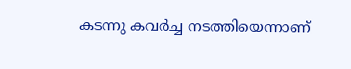കടന്നു കവര്‍ച്ച നടത്തിയെന്നാണ്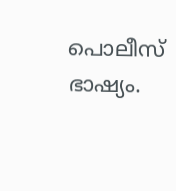പൊലീസ് ഭാഷ്യം.